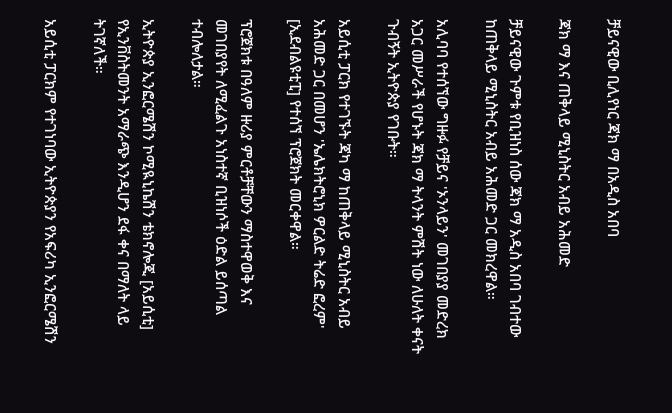ቻይናዊው ቢሊየነር ጃክ ማ በአዲስ አበባ

ጃክ ማ እና ጠቅላይ ሚኒስትር አብይ አሕመድ

ቻይናዊው ጉምቱ የቢዝነስ ሰው ጃክ ማ አዲስ አበባ ገብተው ከጠቅላይ ሚኒስትር አብይ አሕመድ ጋር መክረዋል።

አሊባባ የተሰኘው ግዙፉ የቻይና 'ኦንላይን' መገበያያ መድረክ አጋር መሥራች የሆኑት ጃክ ማ ትላንት ምሽት ነው ለሁለት ቀናት ጉብኝት ኢትዮጵያ የገቡት።

አይሲቲ ፓርክ የተገኙት ጃካ ማ ከጠቅላይ ሚኒስትር አብይ አሕመድ ጋር በመሆን 'ኤሌክትሮኒክ ዎርልድ ትሬድ ፎረም' [ኢደብልዩቲፒ] የተሰኘ ፕሮጀክት መርቀዋል።

ፕሮጀክቱ በዓለም ዙሪያ ምርቶቻቸውን ማስተዋወቅ እና መገበያየት ለሚፈልጉ አነስተኛ ቢዝነሶች ዕድል ይሰጣል ተብሎለታል።

ኢትዮጵያ ኢንፎርሜሽን ኮሚዪኒኬሽን ቴክኖሎጂ [አይሲቲ] የኢንቨስትመንት አማራጭ እንዲሆን ደፋ ቀና በማለት ላይ ትገኛለች።

አይሲቲ ፓርክም የተገነባው ኢትዮጵያን የአፍሪካ ኢንፎርሜሽን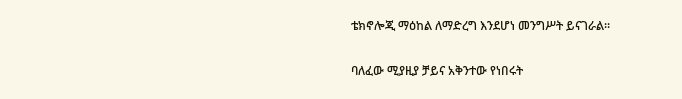ቴክኖሎጂ ማዕከል ለማድረግ እንደሆነ መንግሥት ይናገራል።

ባለፈው ሚያዚያ ቻይና አቅንተው የነበሩት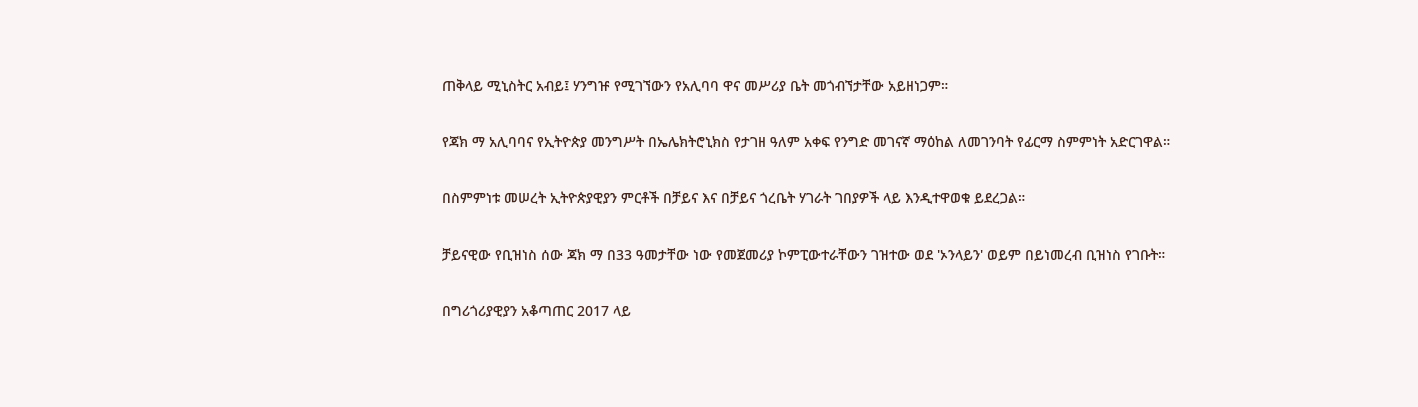ጠቅላይ ሚኒስትር አብይ፤ ሃንግዡ የሚገኘውን የአሊባባ ዋና መሥሪያ ቤት መጎብኘታቸው አይዘነጋም።

የጃክ ማ አሊባባና የኢትዮጵያ መንግሥት በኤሌክትሮኒክስ የታገዘ ዓለም አቀፍ የንግድ መገናኛ ማዕከል ለመገንባት የፊርማ ስምምነት አድርገዋል።

በስምምነቱ መሠረት ኢትዮጵያዊያን ምርቶች በቻይና እና በቻይና ጎረቤት ሃገራት ገበያዎች ላይ እንዲተዋወቁ ይደረጋል።

ቻይናዊው የቢዝነስ ሰው ጃክ ማ በ33 ዓመታቸው ነው የመጀመሪያ ኮምፒውተራቸውን ገዝተው ወደ 'ኦንላይን' ወይም በይነመረብ ቢዝነስ የገቡት።

በግሪጎሪያዊያን አቆጣጠር 2017 ላይ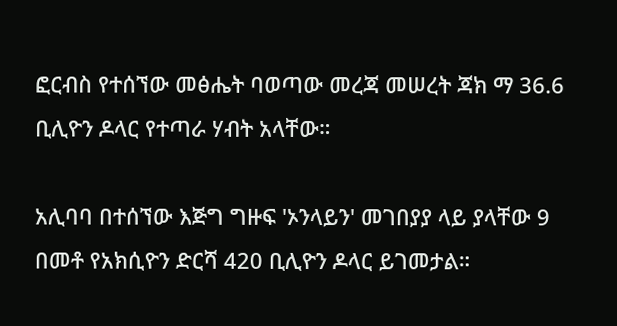ፎርብስ የተሰኘው መፅሔት ባወጣው መረጃ መሠረት ጃክ ማ 36.6 ቢሊዮን ዶላር የተጣራ ሃብት አላቸው።

አሊባባ በተሰኘው እጅግ ግዙፍ 'ኦንላይን' መገበያያ ላይ ያላቸው 9 በመቶ የአክሲዮን ድርሻ 420 ቢሊዮን ዶላር ይገመታል።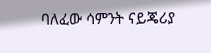ባለፈው ሳምንት ናይጄሪያ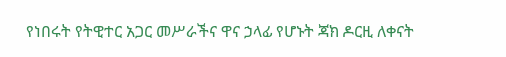የነበሩት የትዊተር አጋር መሥራችና ዋና ኃላፊ የሆኑት ጃክ ዶርዚ ለቀናት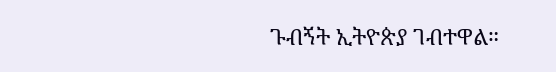ጉብኝት ኢትዮጵያ ገብተዋል።